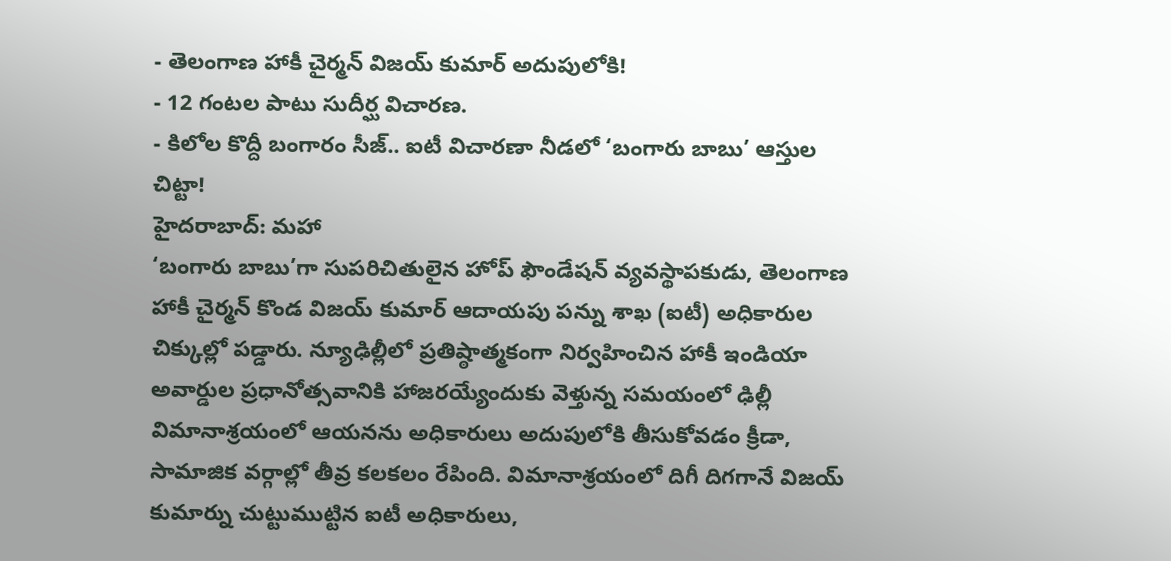- తెలంగాణ హాకీ చైర్మన్ విజయ్ కుమార్ అదుపులోకి!
- 12 గంటల పాటు సుదీర్ఘ విచారణ.
- కిలోల కొద్దీ బంగారం సీజ్.. ఐటీ విచారణా నీడలో ‘బంగారు బాబు’ ఆస్తుల చిట్టా!
హైదరాబాద్: మహా
‘బంగారు బాబు’గా సుపరిచితులైన హోప్ ఫౌండేషన్ వ్యవస్థాపకుడు, తెలంగాణ హాకీ చైర్మన్ కొండ విజయ్ కుమార్ ఆదాయపు పన్ను శాఖ (ఐటీ) అధికారుల చిక్కుల్లో పడ్డారు. న్యూఢిల్లీలో ప్రతిష్ఠాత్మకంగా నిర్వహించిన హాకీ ఇండియా అవార్డుల ప్రధానోత్సవానికి హాజరయ్యేందుకు వెళ్తున్న సమయంలో ఢిల్లీ విమానాశ్రయంలో ఆయనను అధికారులు అదుపులోకి తీసుకోవడం క్రీడా, సామాజిక వర్గాల్లో తీవ్ర కలకలం రేపింది. విమానాశ్రయంలో దిగీ దిగగానే విజయ్ కుమార్ను చుట్టుముట్టిన ఐటీ అధికారులు,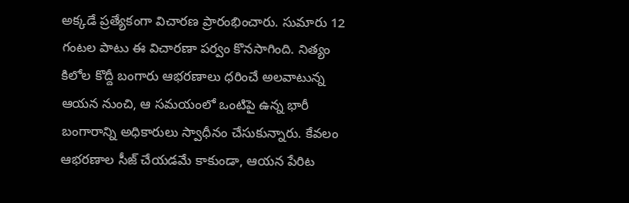అక్కడే ప్రత్యేకంగా విచారణ ప్రారంభించారు. సుమారు 12 గంటల పాటు ఈ విచారణా పర్వం కొనసాగింది. నిత్యం కిలోల కొద్దీ బంగారు ఆభరణాలు ధరించే అలవాటున్న ఆయన నుంచి, ఆ సమయంలో ఒంటిపై ఉన్న భారీ బంగారాన్ని అధికారులు స్వాధీనం చేసుకున్నారు. కేవలం ఆభరణాల సీజ్ చేయడమే కాకుండా, ఆయన పేరిట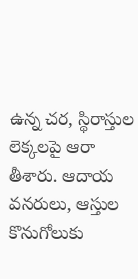ఉన్న చర, స్థిరాస్తుల లెక్కలపై ఆరా తీశారు. ఆదాయ వనరులు, ఆస్తుల కొనుగోలుకు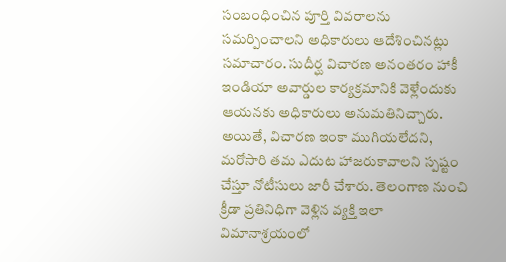సంబంధించిన పూర్తి వివరాలను సమర్పించాలని అధికారులు ఆదేశించినట్లు సమాచారం. సుదీర్ఘ విచారణ అనంతరం హాకీ ఇండియా అవార్డుల కార్యక్రమానికి వెళ్లేందుకు ఆయనకు అధికారులు అనుమతినిచ్చారు. అయితే, విచారణ ఇంకా ముగియలేదని, మరోసారి తమ ఎదుట హాజరుకావాలని స్పష్టం చేస్తూ నోటీసులు జారీ చేశారు. తెలంగాణ నుంచి క్రీడా ప్రతినిధిగా వెళ్లిన వ్యక్తి ఇలా విమానాశ్రయంలో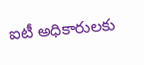ఐటీ అధికారులకు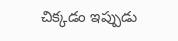చిక్కడం ఇప్పుడు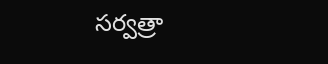సర్వత్రా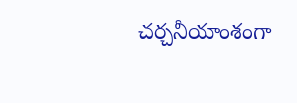చర్చనీయాంశంగా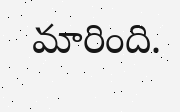మారింది.